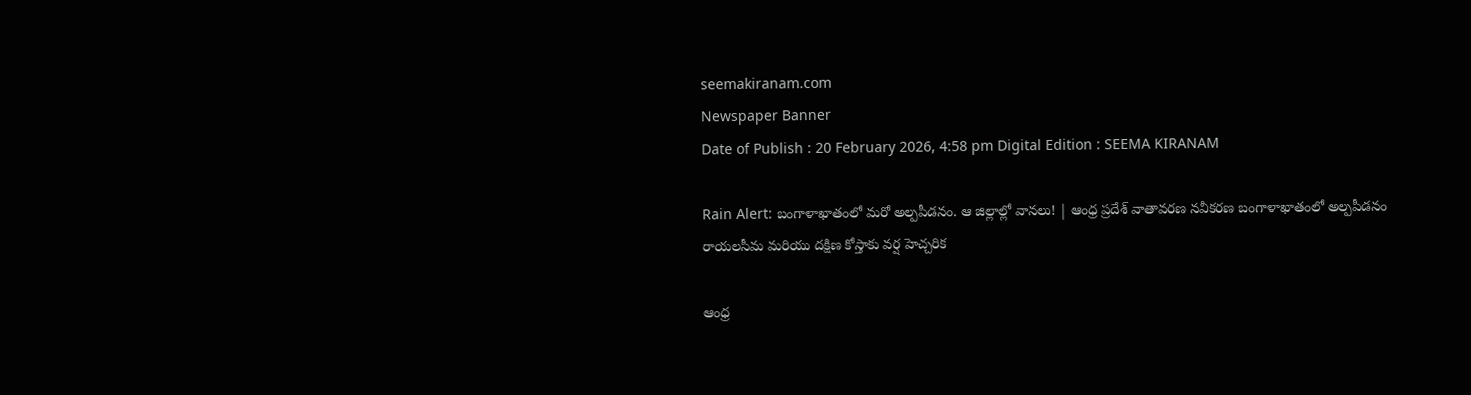seemakiranam.com
Newspaper Banner
Date of Publish : 20 February 2026, 4:58 pm Digital Edition : SEEMA KIRANAM

Rain Alert: బంగాళాఖాతంలో మరో అల్పపీడనం. ఆ జిల్లాల్లో వానలు! | ఆంధ్ర ప్రదేశ్ వాతావరణ నవీకరణ బంగాళాఖాతంలో అల్పపీడనం రాయలసీమ మరియు దక్షిణ కోస్తాకు వర్ష హెచ్చరిక

ఆంధ్ర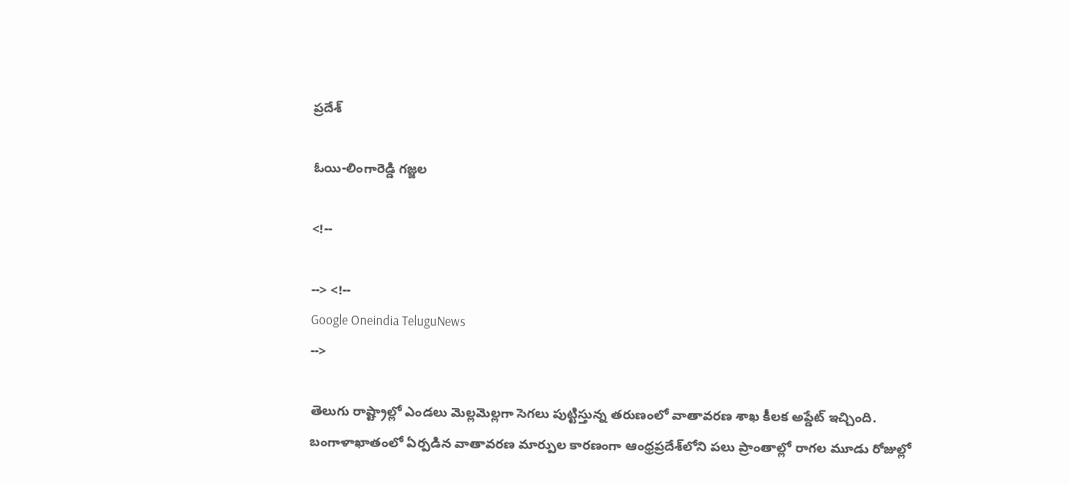ప్రదేశ్

ఓయి-లింగారెడ్డి గజ్జల

<!--

--> <!--
Google Oneindia TeluguNews
-->

తెలుగు రాష్ట్రాల్లో ఎండలు మెల్లమెల్లగా సెగలు పుట్టిస్తున్న తరుణంలో వాతావరణ శాఖ కీలక అప్డేట్ ఇచ్చింది. బంగాళాఖాతంలో ఏర్పడిన వాతావరణ మార్పుల కారణంగా ఆంధ్రప్రదేశ్‌లోని పలు ప్రాంతాల్లో రాగల మూడు రోజుల్లో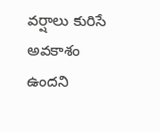వర్షాలు కురిసే అవకాశం ఉందని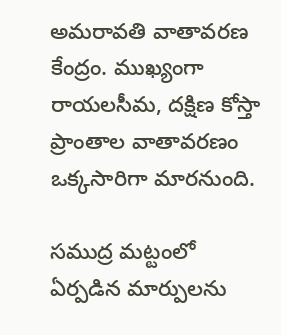అమరావతి వాతావరణ కేంద్రం. ముఖ్యంగా రాయలసీమ, దక్షిణ కోస్తా ప్రాంతాల వాతావరణం ఒక్కసారిగా మారనుంది.

సముద్ర మట్టంలో ఏర్పడిన మార్పులను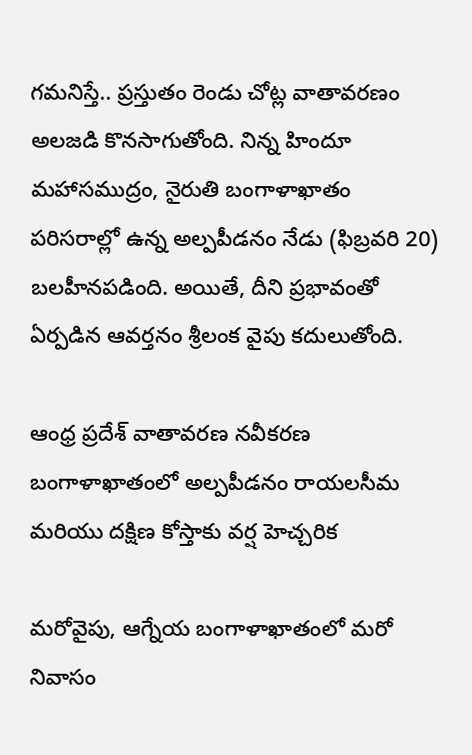గమనిస్తే.. ప్రస్తుతం రెండు చోట్ల వాతావరణం అలజడి కొనసాగుతోంది. నిన్న హిందూ మహాసముద్రం, నైరుతి బంగాళాఖాతం పరిసరాల్లో ఉన్న అల్పపీడనం నేడు (ఫిబ్రవరి 20) బలహీనపడింది. అయితే, దీని ప్రభావంతో ఏర్పడిన ఆవర్తనం శ్రీలంక వైపు కదులుతోంది.

ఆంధ్ర ప్రదేశ్ వాతావరణ నవీకరణ బంగాళాఖాతంలో అల్పపీడనం రాయలసీమ మరియు దక్షిణ కోస్తాకు వర్ష హెచ్చరిక

మరోవైపు, ఆగ్నేయ బంగాళాఖాతంలో మరో నివాసం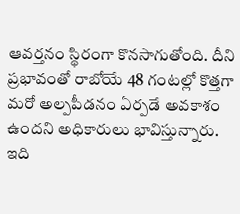ఆవర్తనం స్థిరంగా కొనసాగుతోంది. దీని ప్రభావంతో రాబోయే 48 గంటల్లో కొత్తగా మరో అల్పపీడనం ఏర్పడే అవకాశం ఉందని అధికారులు భావిస్తున్నారు. ఇది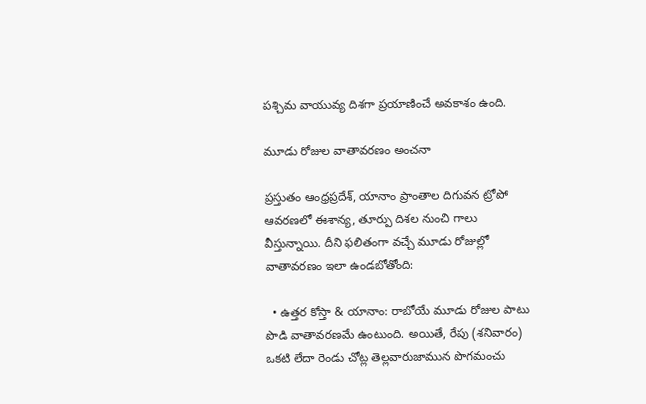పశ్చిమ వాయువ్య దిశగా ప్రయాణించే అవకాశం ఉంది.

మూడు రోజుల వాతావరణం అంచనా

ప్రస్తుతం ఆంధ్రప్రదేశ్, యానాం ప్రాంతాల దిగువన ట్రోపో ఆవరణలో ఈశాన్య, తూర్పు దిశల నుంచి గాలు వీస్తున్నాయి. దీని ఫలితంగా వచ్చే మూడు రోజుల్లో వాతావరణం ఇలా ఉండబోతోంది:

  • ఉత్తర కోస్తా & యానాం: రాబోయే మూడు రోజుల పాటు పొడి వాతావరణమే ఉంటుంది. అయితే, రేపు (శనివారం) ఒకటి లేదా రెండు చోట్ల తెల్లవారుజామున పొగమంచు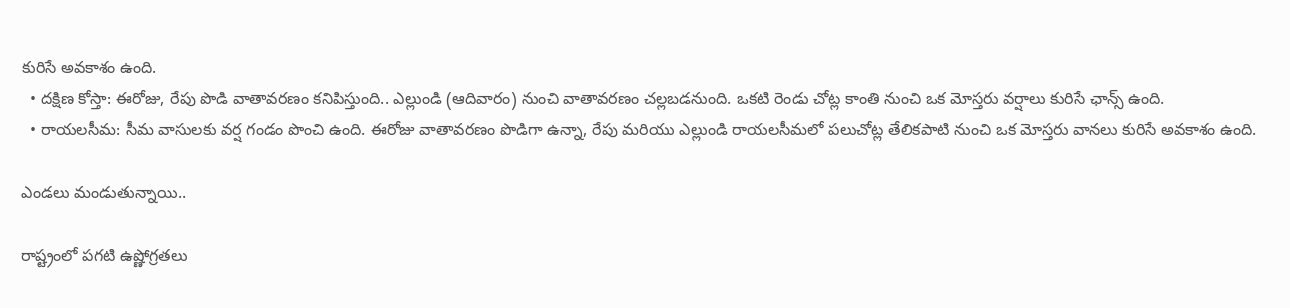కురిసే అవకాశం ఉంది.
  • దక్షిణ కోస్తా: ఈరోజు, రేపు పొడి వాతావరణం కనిపిస్తుంది.. ఎల్లుండి (ఆదివారం) నుంచి వాతావరణం చల్లబడనుంది. ఒకటి రెండు చోట్ల కాంతి నుంచి ఒక మోస్తరు వర్షాలు కురిసే ఛాన్స్ ఉంది.
  • రాయలసీమ: సీమ వాసులకు వర్ష గండం పొంచి ఉంది. ఈరోజు వాతావరణం పొడిగా ఉన్నా, రేపు మరియు ఎల్లుండి రాయలసీమలో పలుచోట్ల తేలికపాటి నుంచి ఒక మోస్తరు వానలు కురిసే అవకాశం ఉంది.

ఎండలు మండుతున్నాయి..

రాష్ట్రంలో పగటి ఉష్ణోగ్రతలు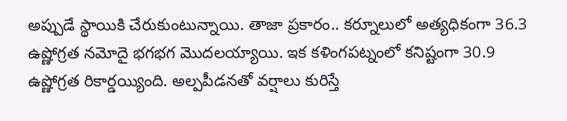అప్పుడే స్థాయికి చేరుకుంటున్నాయి. తాజా ప్రకారం.. కర్నూలులో అత్యధికంగా 36.3 ఉష్ణోగ్రత నమోదై భగభగ మొదలయ్యాయి. ఇక కళింగపట్నంలో కనిష్టంగా 30.9 ఉష్ణోగ్రత రికార్డయ్యింది. అల్పపీడనతో వర్షాలు కురిస్తే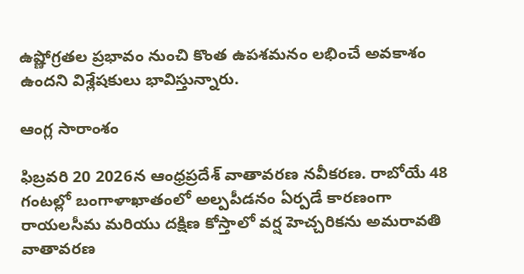ఉష్ణోగ్రతల ప్రభావం నుంచి కొంత ఉపశమనం లభించే అవకాశం ఉందని విశ్లేషకులు భావిస్తున్నారు.

ఆంగ్ల సారాంశం

ఫిబ్రవరి 20 2026న ఆంధ్రప్రదేశ్ వాతావరణ నవీకరణ. రాబోయే 48 గంటల్లో బంగాళాఖాతంలో అల్పపీడనం ఏర్పడే కారణంగా రాయలసీమ మరియు దక్షిణ కోస్తాలో వర్ష హెచ్చరికను అమరావతి వాతావరణ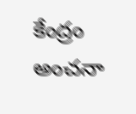కేంద్రం అంచనా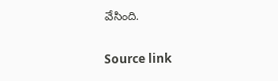వేసింది.

Source link